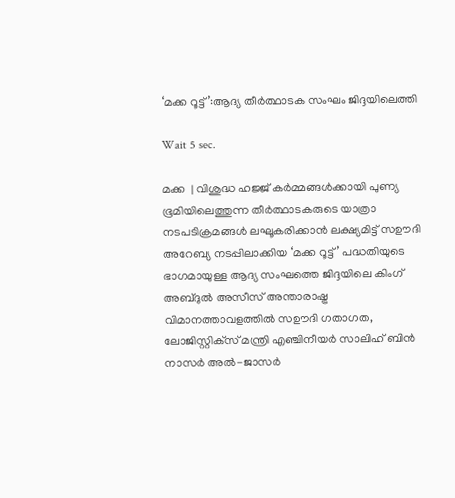‘മക്ക റൂട്ട്’:ആദ്യ തീര്‍ത്ഥാടക സംഘം ജിദ്ദയിലെത്തി

Wait 5 sec.

മക്ക  | വിശുദ്ധ ഹജ്ജ് കര്‍മ്മങ്ങള്‍ക്കായി പുണ്യ ഭൂമിയിലെത്തുന്ന തീര്‍ത്ഥാടകരുടെ യാത്രാ നടപടിക്രമങ്ങള്‍ ലഘൂകരിക്കാന്‍ ലക്ഷ്യമിട്ട് സഊദി അറേബ്യ നടപ്പിലാക്കിയ ‘മക്ക റൂട്ട്’ പദ്ധതിയുടെ ഭാഗമായുള്ള ആദ്യ സംഘത്തെ ജിദ്ദയിലെ കിംഗ് അബ്ദുല്‍ അസീസ് അന്താരാഷ്ട്ര വിമാനത്താവളത്തില്‍ സഊദി ഗതാഗത, ലോജിസ്റ്റിക്‌സ് മന്ത്രി എഞ്ചിനീയര്‍ സാലിഹ് ബിന്‍ നാസര്‍ അല്‍-ജാസര്‍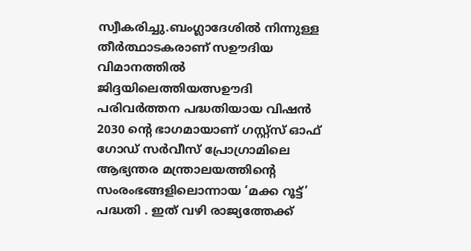സ്വീകരിച്ചു.ബംഗ്ലാദേശില്‍ നിന്നുള്ള തീര്‍ത്ഥാടകരാണ് സഊദിയ വിമാനത്തില്‍ ജിദ്ദയിലെത്തിയത്സഊദി പരിവര്‍ത്തന പദ്ധതിയായ വിഷന്‍ 2030 ന്റെ ഭാഗമായാണ് ഗസ്റ്റ്‌സ് ഓഫ് ഗോഡ് സര്‍വീസ് പ്രോഗ്രാമിലെ ആഭ്യന്തര മന്ത്രാലയത്തിന്റെ സംരംഭങ്ങളിലൊന്നായ ‘മക്ക റൂട്ട്’ പദ്ധതി . ഇത് വഴി രാജ്യത്തേക്ക്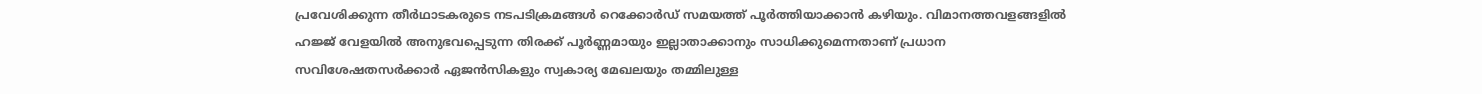പ്രവേശിക്കുന്ന തീര്‍ഥാടകരുടെ നടപടിക്രമങ്ങള്‍ റെക്കോര്‍ഡ് സമയത്ത് പൂര്‍ത്തിയാക്കാന്‍ കഴിയും. വിമാനത്തവളങ്ങളില്‍ ഹജ്ജ് വേളയില്‍ അനുഭവപ്പെടുന്ന തിരക്ക് പൂര്‍ണ്ണമായും ഇല്ലാതാക്കാനും സാധിക്കുമെന്നതാണ് പ്രധാന സവിശേഷതസര്‍ക്കാര്‍ ഏജന്‍സികളും സ്വകാര്യ മേഖലയും തമ്മിലുള്ള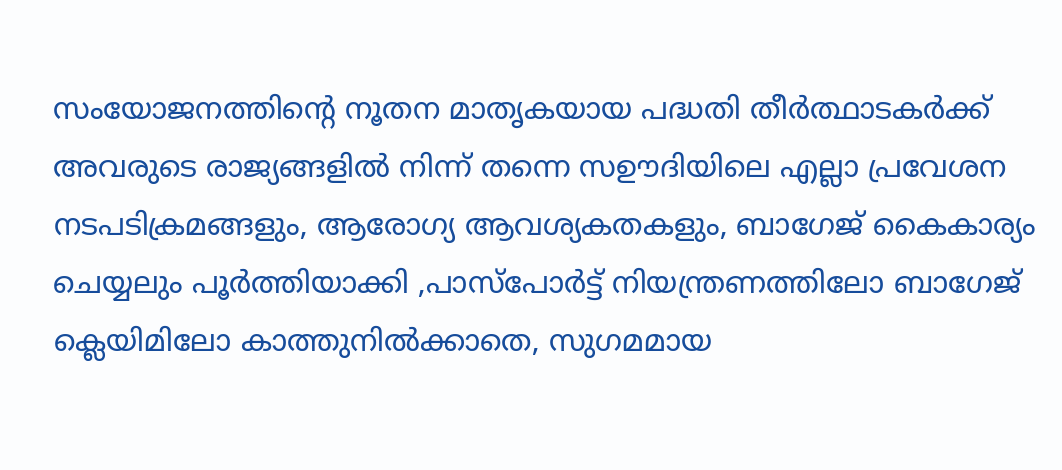സംയോജനത്തിന്റെ നൂതന മാതൃകയായ പദ്ധതി തീര്‍ത്ഥാടകര്‍ക്ക് അവരുടെ രാജ്യങ്ങളില്‍ നിന്ന് തന്നെ സഊദിയിലെ എല്ലാ പ്രവേശന നടപടിക്രമങ്ങളും, ആരോഗ്യ ആവശ്യകതകളും, ബാഗേജ് കൈകാര്യം ചെയ്യലും പൂര്‍ത്തിയാക്കി ,പാസ്പോര്‍ട്ട് നിയന്ത്രണത്തിലോ ബാഗേജ് ക്ലെയിമിലോ കാത്തുനില്‍ക്കാതെ, സുഗമമായ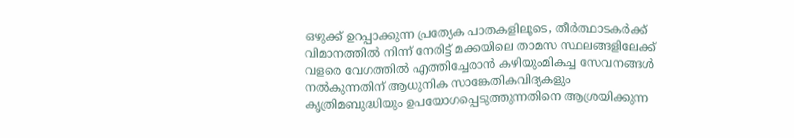ഒഴുക്ക് ഉറപ്പാക്കുന്ന പ്രത്യേക പാതകളിലൂടെ, തീര്‍ത്ഥാടകര്‍ക്ക് വിമാനത്തില്‍ നിന്ന് നേരിട്ട് മക്കയിലെ താമസ സ്ഥലങ്ങളിലേക്ക് വളരെ വേഗത്തില്‍ എത്തിച്ചേരാന്‍ കഴിയുംമികച്ച സേവനങ്ങള്‍ നല്‍കുന്നതിന് ആധുനിക സാങ്കേതികവിദ്യകളും കൃത്രിമബുദ്ധിയും ഉപയോഗപ്പെടുത്തുന്നതിനെ ആശ്രയിക്കുന്ന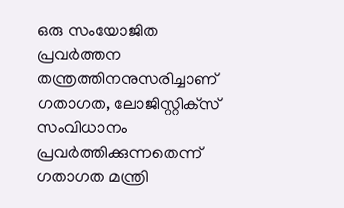ഒരു സംയോജിത പ്രവര്‍ത്തന തന്ത്രത്തിനനുസരിച്ചാണ് ഗതാഗത, ലോജിസ്റ്റിക്‌സ് സംവിധാനം പ്രവര്‍ത്തിക്കുന്നതെന്ന് ഗതാഗത മന്ത്രി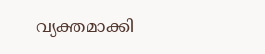വ്യക്തമാക്കി